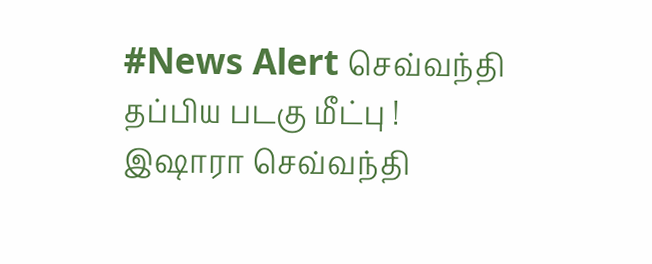#News Alert செவ்வந்தி தப்பிய படகு மீட்பு !
இஷாரா செவ்வந்தி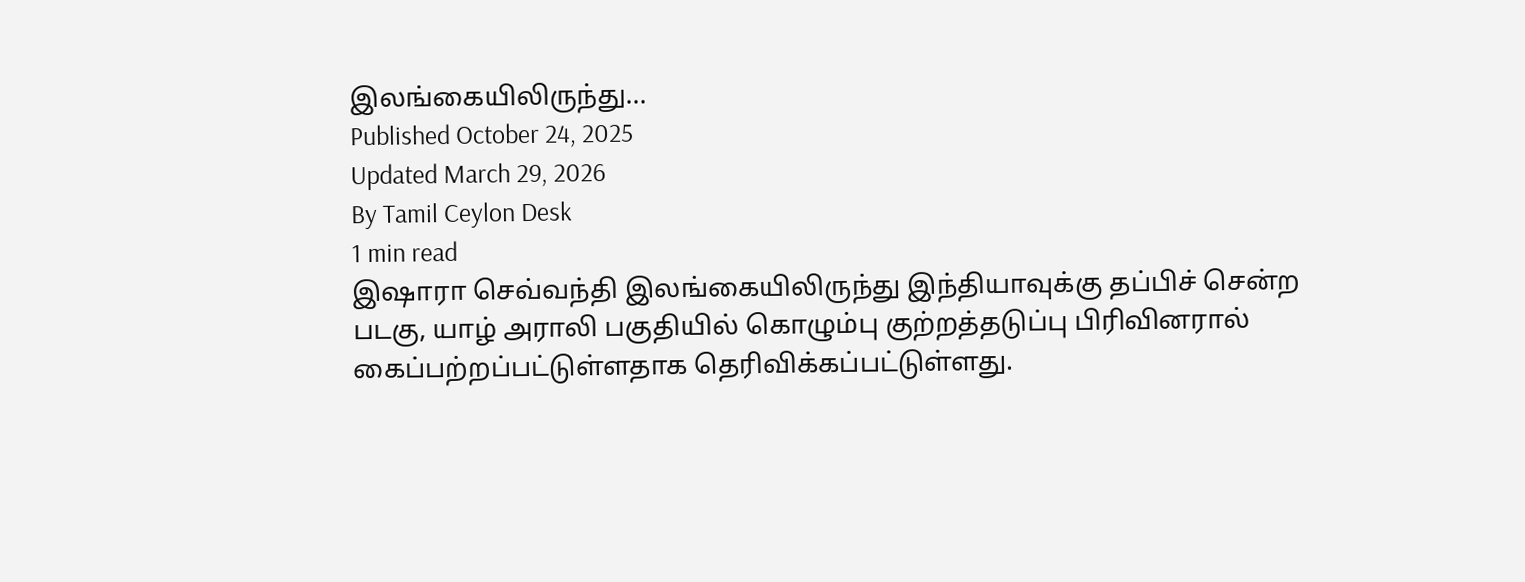இலங்கையிலிருந்து...
Published October 24, 2025
Updated March 29, 2026
By Tamil Ceylon Desk
1 min read
இஷாரா செவ்வந்தி இலங்கையிலிருந்து இந்தியாவுக்கு தப்பிச் சென்ற படகு, யாழ் அராலி பகுதியில் கொழும்பு குற்றத்தடுப்பு பிரிவினரால் கைப்பற்றப்பட்டுள்ளதாக தெரிவிக்கப்பட்டுள்ளது.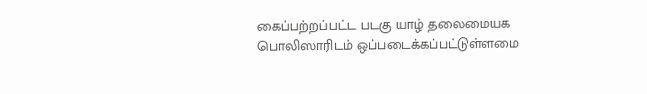கைப்பற்றப்பட்ட படகு யாழ் தலைமையக பொலிஸாரிடம் ஒப்படைக்கப்பட்டுள்ளமை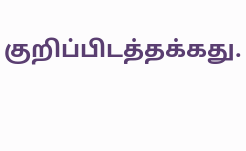குறிப்பிடத்தக்கது.